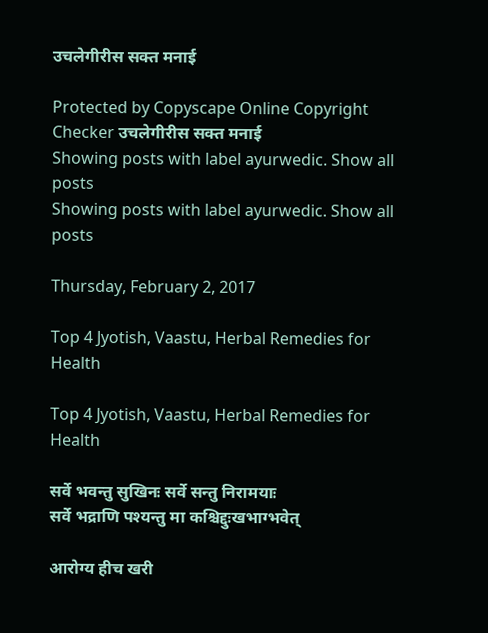उचलेगीरीस सक्त मनाई

Protected by Copyscape Online Copyright Checker उचलेगीरीस सक्त मनाई
Showing posts with label ayurwedic. Show all posts
Showing posts with label ayurwedic. Show all posts

Thursday, February 2, 2017

Top 4 Jyotish, Vaastu, Herbal Remedies for Health

Top 4 Jyotish, Vaastu, Herbal Remedies for Health

सर्वे भवन्तु सुखिनः सर्वे सन्तु निरामयाः
सर्वे भद्राणि पश्यन्तु मा कश्चिद्दुःखभाग्भवेत्

आरोग्य हीच खरी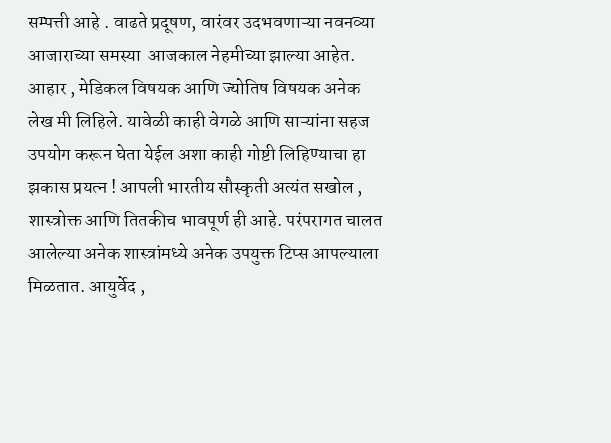सम्पत्ती आहे . वाढते प्रदूषण, वारंवर उदभवणाऱ्या नवनव्या आजाराच्या समस्या  आजकाल नेहमीच्या झाल्या आहेत. आहार , मेडिकल विषयक आणि ज्योतिष विषयक अनेक लेख मी लिहिले. यावेळी काही वेगळे आणि साऱ्यांना सहज उपयोग करून घेता येईल अशा काही गोष्टी लिहिण्याचा हा झकास प्रयत्न ! आपली भारतीय सौस्कृती अत्यंत सखोल , शास्त्रोक्त आणि तितकीच भावपूर्ण ही आहे. परंपरागत चालत आलेल्या अनेक शास्त्रांमध्ये अनेक उपयुक्त टिप्स आपल्याला मिळतात. आयुर्वेद ,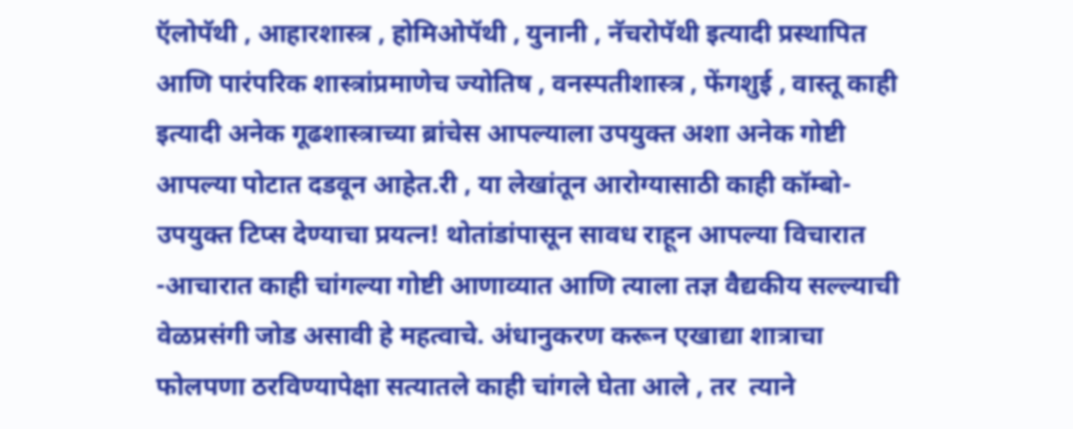ऍलोपॅथी , आहारशास्त्र , होमिओपॅथी , युनानी , नॅचरोपॅथी इत्यादी प्रस्थापित आणि पारंपरिक शास्त्रांप्रमाणेच ज्योतिष , वनस्पतीशास्त्र , फेंगशुई , वास्तू काही इत्यादी अनेक गूढशास्त्राच्या ब्रांचेस आपल्याला उपयुक्त अशा अनेक गोष्टी आपल्या पोटात दडवून आहेत.री , या लेखांतून आरोग्यासाठी काही कॉम्बो-उपयुक्त टिप्स देण्याचा प्रयत्न! थोतांडांपासून सावध राहून आपल्या विचारात -आचारात काही चांगल्या गोष्टी आणाव्यात आणि त्याला तज्ञ वैद्यकीय सल्ल्याची वेळप्रसंगी जोड असावी हे महत्वाचे. अंधानुकरण करून एखाद्या शात्राचा फोलपणा ठरविण्यापेक्षा सत्यातले काही चांगले घेता आले , तर  त्याने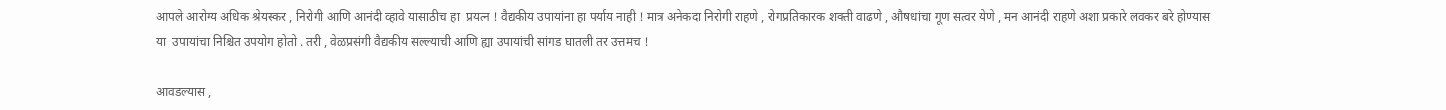आपले आरोग्य अधिक श्रेयस्कर , निरोगी आणि आनंदी व्हावे यासाठीच हा  प्रयत्न ! वैद्यकीय उपायांना हा पर्याय नाही ! मात्र अनेकदा निरोगी राहणे , रोगप्रतिकारक शक्ती वाढणे , औषधांचा गूण सत्वर येणे , मन आनंदी राहणे अशा प्रकारे लवकर बरे होण्यास या  उपायांचा निश्चित उपयोग होतो . तरी , वेळप्रसंगी वैद्यकीय सल्ल्याची आणि ह्या उपायांची सांगड घातली तर उत्तमच !

आवडल्यास ,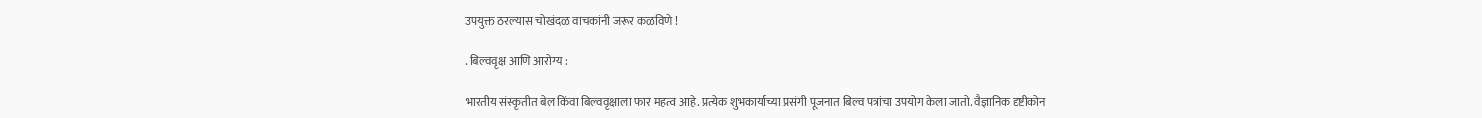उपयुक्त ठरल्यास चोखंदळ वाचकांनी जरूर कळविणे !

. बिल्ववृक्ष आणि आरोग्य :

भारतीय संस्कृतीत बेल किंवा बिल्ववृक्षाला फार महत्व आहे. प्रत्येक शुभकार्याच्या प्रसंगी पूजनात बिल्व पत्रांचा उपयोग केला जातो. वैज्ञानिक दृष्टीकोन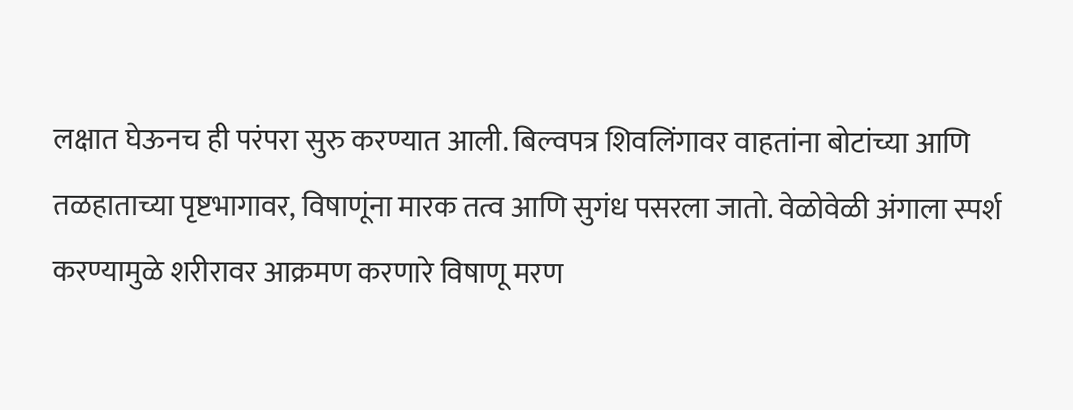लक्षात घेऊनच ही परंपरा सुरु करण्यात आली. बिल्वपत्र शिवलिंगावर वाहतांना बोटांच्या आणि तळहाताच्या पृष्टभागावर, विषाणूंना मारक तत्व आणि सुगंध पसरला जातो. वेळोवेळी अंगाला स्पर्श करण्यामुळे शरीरावर आक्रमण करणारे विषाणू मरण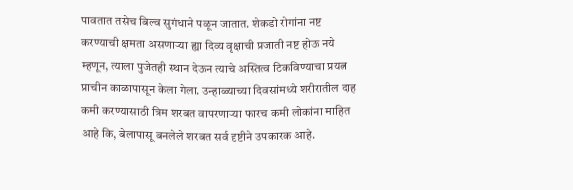पावतात तसेच बिल्व सुगंधाने पळून जातात. शेकडो रोगांना नष्ट करण्याची क्षमता असणाऱ्या ह्या दिव्य वृक्षाची प्रजाती नष्ट होऊ नये म्हणून, त्याला पुजेतही स्थान देऊन त्याचे अस्तित्व टिकविण्याचा प्रयत्न प्राचीन काळापासून केला गेला. उन्हाळ्याच्या दिवसांमध्ये शरीरातील दाह कमी करण्यासाठी त्रिम शरबत वापरणाऱ्या फारच कमी लोकांना माहित आहे कि, बेलापासू बनलेले शरबत सर्व दृष्टीने उपकारक आहे.